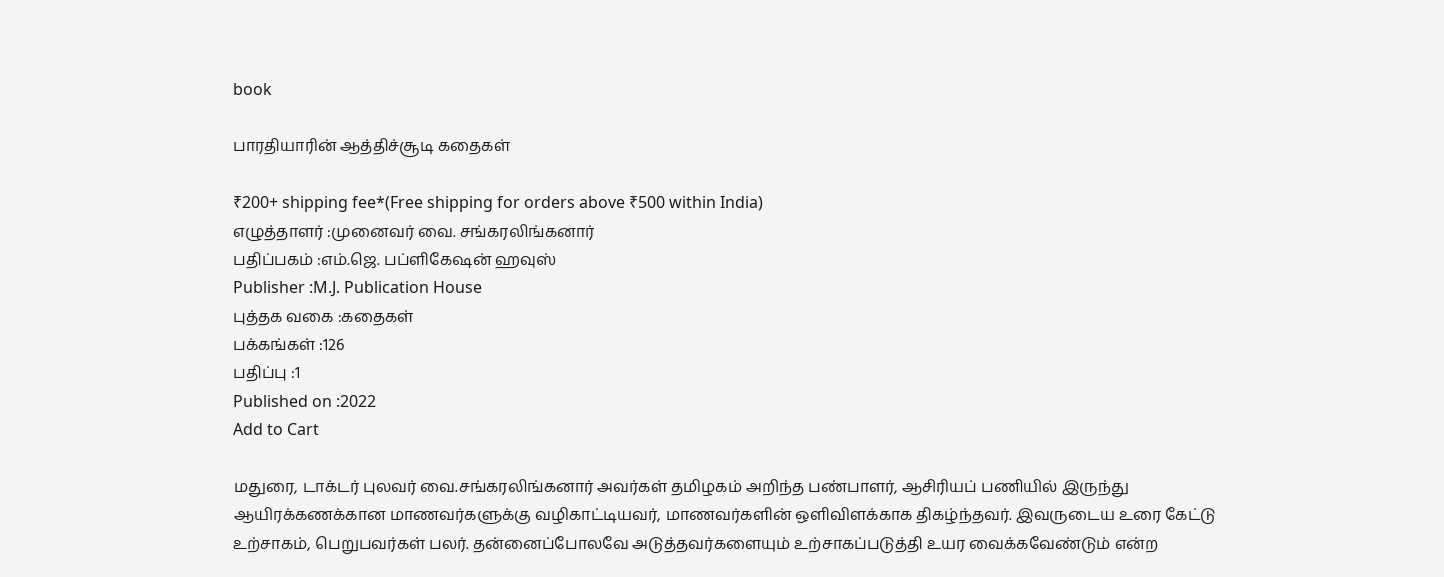book

பாரதியாரின் ஆத்திச்சூடி கதைகள்

₹200+ shipping fee*(Free shipping for orders above ₹500 within India)
எழுத்தாளர் :முனைவர் வை. சங்கரலிங்கனார்
பதிப்பகம் :எம்.ஜெ. பப்ளிகேஷன் ஹவுஸ்
Publisher :M.J. Publication House
புத்தக வகை :கதைகள்
பக்கங்கள் :126
பதிப்பு :1
Published on :2022
Add to Cart

மதுரை, டாக்டர் புலவர் வை.சங்கரலிங்கனார் அவர்கள் தமிழகம் அறிந்த பண்பாளர், ஆசிரியப் பணியில் இருந்து ஆயிரக்கணக்கான மாணவர்களுக்கு வழிகாட்டியவர், மாணவர்களின் ஒளிவிளக்காக திகழ்ந்தவர். இவருடைய உரை கேட்டு உற்சாகம், பெறுபவர்கள் பலர். தன்னைப்போலவே அடுத்தவர்களையும் உற்சாகப்படுத்தி உயர வைக்கவேண்டும் என்ற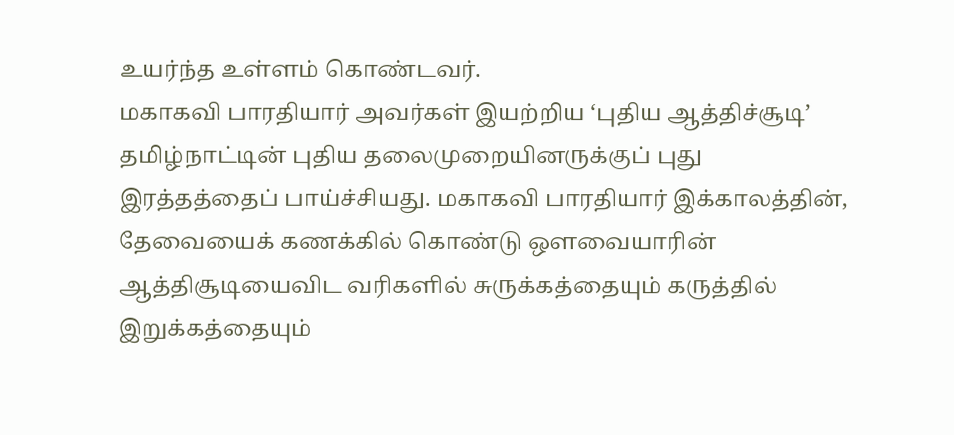உயர்ந்த உள்ளம் கொண்டவர்.
மகாகவி பாரதியார் அவர்கள் இயற்றிய ‘புதிய ஆத்திச்சூடி’ தமிழ்நாட்டின் புதிய தலைமுறையினருக்குப் புது இரத்தத்தைப் பாய்ச்சியது. மகாகவி பாரதியார் இக்காலத்தின், தேவையைக் கணக்கில் கொண்டு ஔவையாரின் ஆத்திசூடியைவிட வரிகளில் சுருக்கத்தையும் கருத்தில் இறுக்கத்தையும்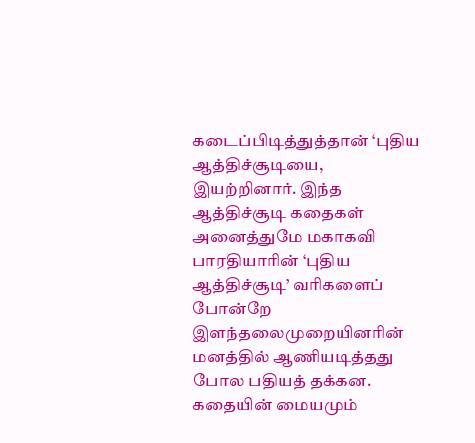கடைப்பிடித்துத்தான் ‘புதிய ஆத்திச்சூடியை, இயற்றினார். இந்த ஆத்திச்சூடி கதைகள் அனைத்துமே மகாகவி பாரதியாரின் ‘புதிய ஆத்திச்சூடி’ வரிகளைப் போன்றே இளந்தலைமுறையினரின் மனத்தில் ஆணியடித்தது போல பதியத் தக்கன. கதையின் மையமும்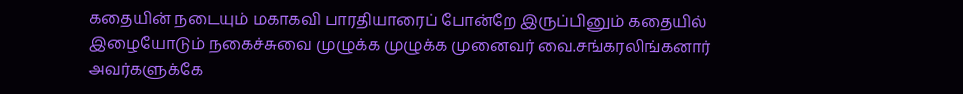கதையின் நடையும் மகாகவி பாரதியாரைப் போன்றே இருப்பினும் கதையில் இழையோடும் நகைச்சுவை முழுக்க முழுக்க முனைவர் வை.சங்கரலிங்கனார் அவர்களுக்கே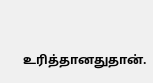உரித்தானதுதான்.